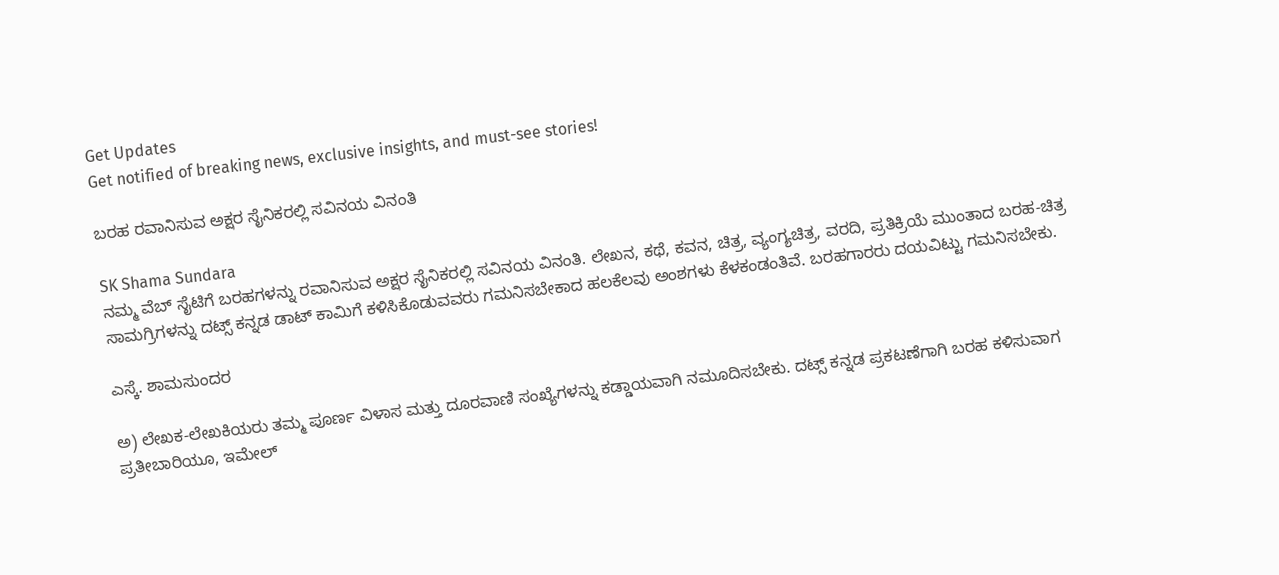Get Updates
Get notified of breaking news, exclusive insights, and must-see stories!

ಬರಹ ರವಾನಿಸುವ ಅಕ್ಷರ ಸೈನಿಕರಲ್ಲಿ ಸವಿನಯ ವಿನಂತಿ

SK Shama Sundara
ನಮ್ಮ ವೆಬ್ ಸೈಟಿಗೆ ಬರಹಗಳನ್ನು ರವಾನಿಸುವ ಅಕ್ಷರ ಸೈನಿಕರಲ್ಲಿ ಸವಿನಯ ವಿನಂತಿ. ಲೇಖನ, ಕಥೆ, ಕವನ, ಚಿತ್ರ, ವ್ಯಂಗ್ಯಚಿತ್ರ, ವರದಿ, ಪ್ರತಿಕ್ರಿಯೆ ಮುಂತಾದ ಬರಹ-ಚಿತ್ರ ಸಾಮಗ್ರಿಗಳನ್ನು ದಟ್ಸ್ ಕನ್ನಡ ಡಾಟ್ ಕಾಮಿಗೆ ಕಳಿಸಿಕೊಡುವವರು ಗಮನಿಸಬೇಕಾದ ಹಲಕೆಲವು ಅಂಶಗಳು ಕೆಳಕಂಡಂತಿವೆ. ಬರಹಗಾರರು ದಯವಿಟ್ಟು ಗಮನಿಸಬೇಕು.

ಎಸ್ಕೆ. ಶಾಮಸುಂದರ

ಅ) ಲೇಖಕ-ಲೇಖಕಿಯರು ತಮ್ಮ ಪೂರ್ಣ ವಿಳಾಸ ಮತ್ತು ದೂರವಾಣಿ ಸಂಖ್ಯೆಗಳನ್ನು ಕಡ್ಡಾಯವಾಗಿ ನಮೂದಿಸಬೇಕು. ದಟ್ಸ್ ಕನ್ನಡ ಪ್ರಕಟಣೆಗಾಗಿ ಬರಹ ಕಳಿಸುವಾಗ ಪ್ರತೀಬಾರಿಯೂ, ಇಮೇಲ್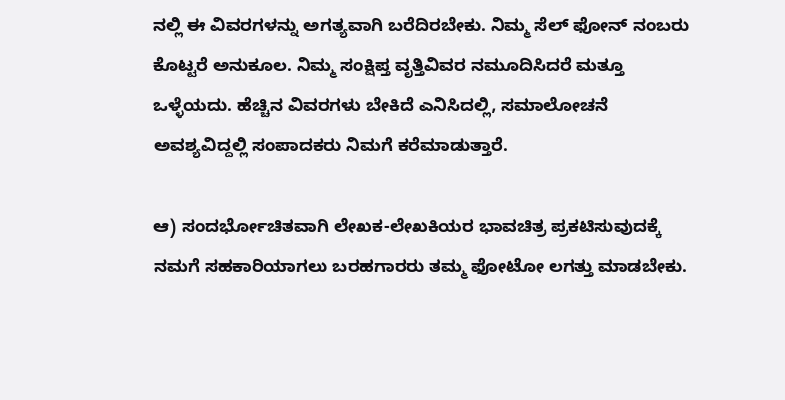ನಲ್ಲಿ ಈ ವಿವರಗಳನ್ನು ಅಗತ್ಯವಾಗಿ ಬರೆದಿರಬೇಕು. ನಿಮ್ಮ ಸೆಲ್ ಫೋನ್ ನಂಬರು ಕೊಟ್ಟರೆ ಅನುಕೂಲ. ನಿಮ್ಮ ಸಂಕ್ಷಿಪ್ತ ವೃತ್ತಿವಿವರ ನಮೂದಿಸಿದರೆ ಮತ್ತೂ ಒಳ್ಳೆಯದು. ಹೆಚ್ಚಿನ ವಿವರಗಳು ಬೇಕಿದೆ ಎನಿಸಿದಲ್ಲಿ, ಸಮಾಲೋಚನೆ ಅವಶ್ಯವಿದ್ದಲ್ಲಿ ಸಂಪಾದಕರು ನಿಮಗೆ ಕರೆಮಾಡುತ್ತಾರೆ.

ಆ) ಸಂದರ್ಭೋಚಿತವಾಗಿ ಲೇಖಕ-ಲೇಖಕಿಯರ ಭಾವಚಿತ್ರ ಪ್ರಕಟಿಸುವುದಕ್ಕೆ ನಮಗೆ ಸಹಕಾರಿಯಾಗಲು ಬರಹಗಾರರು ತಮ್ಮ ಫೋಟೋ ಲಗತ್ತು ಮಾಡಬೇಕು.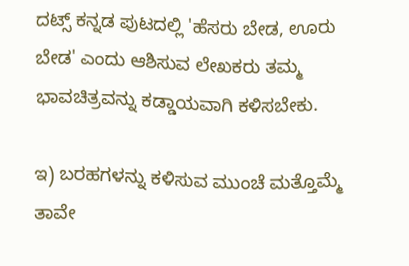ದಟ್ಸ್ ಕನ್ನಡ ಪುಟದಲ್ಲಿ 'ಹೆಸರು ಬೇಡ, ಊರು ಬೇಡ' ಎಂದು ಆಶಿಸುವ ಲೇಖಕರು ತಮ್ಮ ಭಾವಚಿತ್ರವನ್ನು ಕಡ್ಡಾಯವಾಗಿ ಕಳಿಸಬೇಕು.

ಇ) ಬರಹಗಳನ್ನು ಕಳಿಸುವ ಮುಂಚೆ ಮತ್ತೊಮ್ಮೆ ತಾವೇ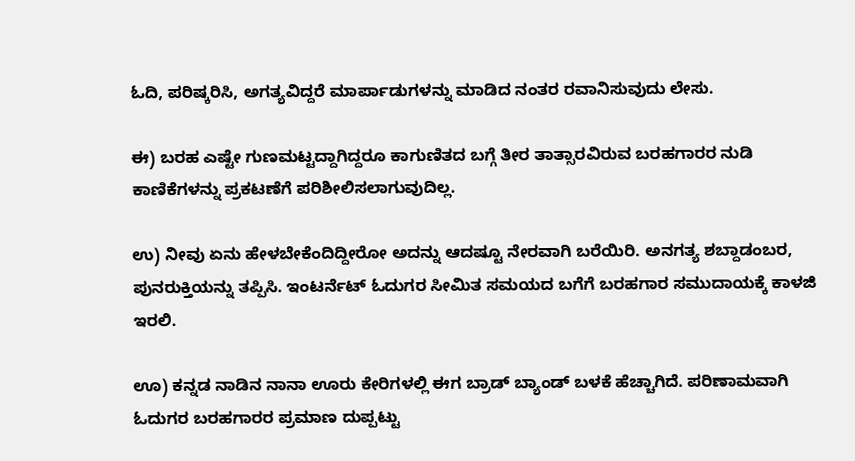ಓದಿ, ಪರಿಷ್ಕರಿಸಿ, ಅಗತ್ಯವಿದ್ದರೆ ಮಾರ್ಪಾಡುಗಳನ್ನು ಮಾಡಿದ ನಂತರ ರವಾನಿಸುವುದು ಲೇಸು.

ಈ) ಬರಹ ಎಷ್ಟೇ ಗುಣಮಟ್ಟದ್ದಾಗಿದ್ದರೂ ಕಾಗುಣಿತದ ಬಗ್ಗೆ ತೀರ ತಾತ್ಸಾರವಿರುವ ಬರಹಗಾರರ ನುಡಿ ಕಾಣಿಕೆಗಳನ್ನು ಪ್ರಕಟಣೆಗೆ ಪರಿಶೀಲಿಸಲಾಗುವುದಿಲ್ಲ.

ಉ) ನೀವು ಏನು ಹೇಳಬೇಕೆಂದಿದ್ದೀರೋ ಅದನ್ನು ಆದಷ್ಟೂ ನೇರವಾಗಿ ಬರೆಯಿರಿ. ಅನಗತ್ಯ ಶಬ್ದಾಡಂಬರ, ಪುನರುಕ್ತಿಯನ್ನು ತಪ್ಪಿಸಿ. ಇಂಟರ್ನೆಟ್ ಓದುಗರ ಸೀಮಿತ ಸಮಯದ ಬಗೆಗೆ ಬರಹಗಾರ ಸಮುದಾಯಕ್ಕೆ ಕಾಳಜಿ ಇರಲಿ.

ಊ) ಕನ್ನಡ ನಾಡಿನ ನಾನಾ ಊರು ಕೇರಿಗಳಲ್ಲಿ ಈಗ ಬ್ರಾಡ್ ಬ್ಯಾಂಡ್ ಬಳಕೆ ಹೆಚ್ಚಾಗಿದೆ. ಪರಿಣಾಮವಾಗಿ ಓದುಗರ ಬರಹಗಾರರ ಪ್ರಮಾಣ ದುಪ್ಪಟ್ಟು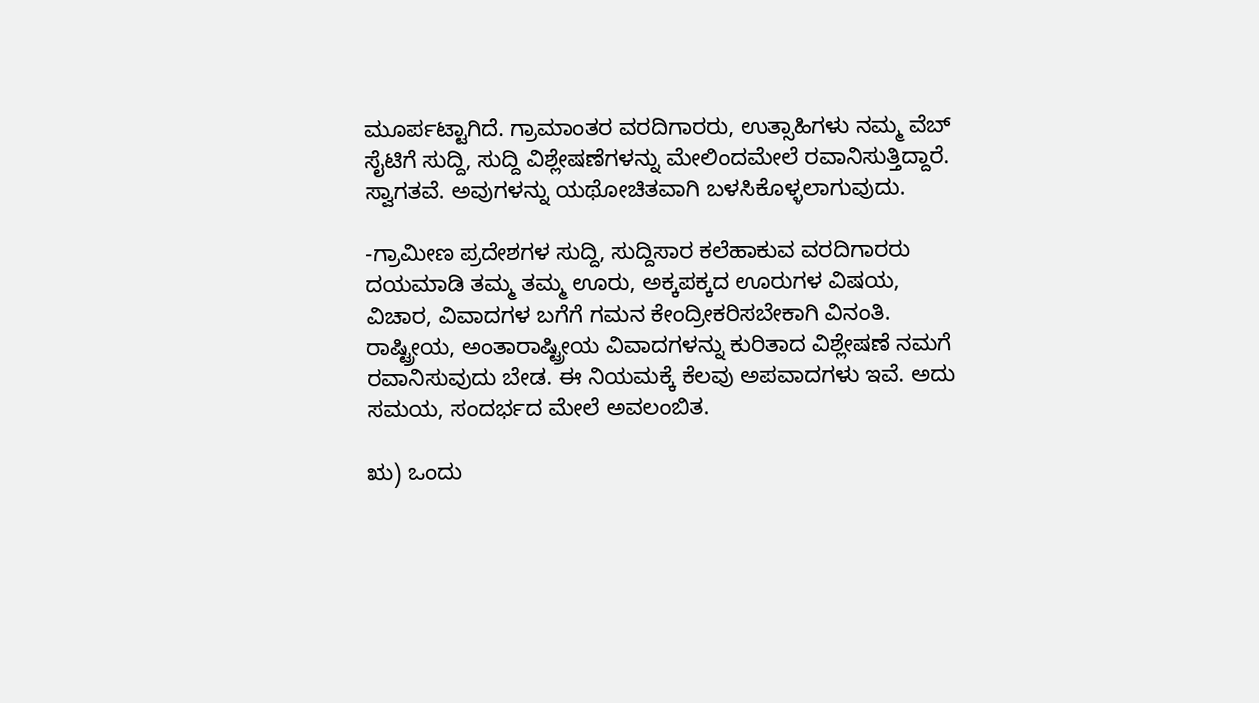ಮೂರ್ಪಟ್ಟಾಗಿದೆ. ಗ್ರಾಮಾಂತರ ವರದಿಗಾರರು, ಉತ್ಸಾಹಿಗಳು ನಮ್ಮ ವೆಬ್ ಸೈಟಿಗೆ ಸುದ್ದಿ, ಸುದ್ದಿ ವಿಶ್ಲೇಷಣೆಗಳನ್ನು ಮೇಲಿಂದಮೇಲೆ ರವಾನಿಸುತ್ತಿದ್ದಾರೆ. ಸ್ವಾಗತವೆ. ಅವುಗಳನ್ನು ಯಥೋಚಿತವಾಗಿ ಬಳಸಿಕೊಳ್ಳಲಾಗುವುದು.

-ಗ್ರಾಮೀಣ ಪ್ರದೇಶಗಳ ಸುದ್ದಿ, ಸುದ್ದಿಸಾರ ಕಲೆಹಾಕುವ ವರದಿಗಾರರು ದಯಮಾಡಿ ತಮ್ಮ ತಮ್ಮ ಊರು, ಅಕ್ಕಪಕ್ಕದ ಊರುಗಳ ವಿಷಯ, ವಿಚಾರ, ವಿವಾದಗಳ ಬಗೆಗೆ ಗಮನ ಕೇಂದ್ರೀಕರಿಸಬೇಕಾಗಿ ವಿನಂತಿ. ರಾಷ್ಟ್ರೀಯ, ಅಂತಾರಾಷ್ಟ್ರೀಯ ವಿವಾದಗಳನ್ನು ಕುರಿತಾದ ವಿಶ್ಲೇಷಣೆ ನಮಗೆ ರವಾನಿಸುವುದು ಬೇಡ. ಈ ನಿಯಮಕ್ಕೆ ಕೆಲವು ಅಪವಾದಗಳು ಇವೆ. ಅದು ಸಮಯ, ಸಂದರ್ಭದ ಮೇಲೆ ಅವಲಂಬಿತ.

ಋ) ಒಂದು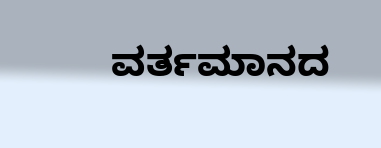ವರ್ತಮಾನದ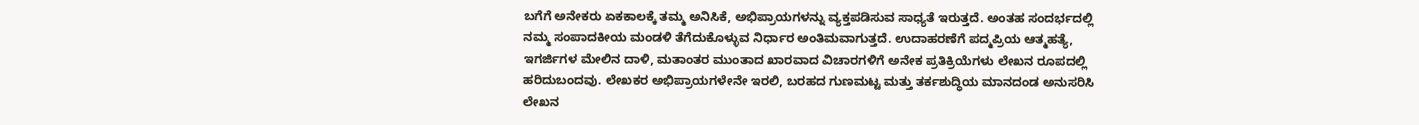ಬಗೆಗೆ ಅನೇಕರು ಏಕಕಾಲಕ್ಕೆ ತಮ್ಮ ಅನಿಸಿಕೆ, ಅಭಿಪ್ರಾಯಗಳನ್ನು ವ್ಯಕ್ತಪಡಿಸುವ ಸಾಧ್ಯತೆ ಇರುತ್ತದೆ. ಅಂತಹ ಸಂದರ್ಭದಲ್ಲಿ ನಮ್ಮ ಸಂಪಾದಕೀಯ ಮಂಡಳಿ ತೆಗೆದುಕೊಳ್ಳುವ ನಿರ್ಧಾರ ಅಂತಿಮವಾಗುತ್ತದೆ. ಉದಾಹರಣೆಗೆ ಪದ್ಮಪ್ರಿಯ ಆತ್ಮಹತ್ಯೆ, ಇಗರ್ಜಿಗಳ ಮೇಲಿನ ದಾಳಿ, ಮತಾಂತರ ಮುಂತಾದ ಖಾರವಾದ ವಿಚಾರಗಳಿಗೆ ಅನೇಕ ಪ್ರತಿಕ್ರಿಯೆಗಳು ಲೇಖನ ರೂಪದಲ್ಲಿ ಹರಿದುಬಂದವು. ಲೇಖಕರ ಅಭಿಪ್ರಾಯಗಳೇನೇ ಇರಲಿ, ಬರಹದ ಗುಣಮಟ್ಟ ಮತ್ತು ತರ್ಕಶುದ್ಧಿಯ ಮಾನದಂಡ ಅನುಸರಿಸಿ ಲೇಖನ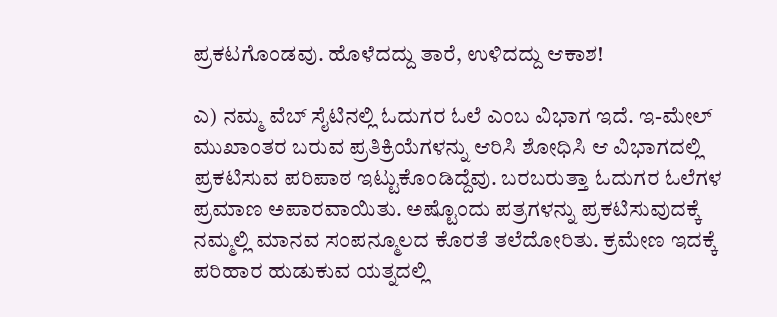ಪ್ರಕಟಗೊಂಡವು. ಹೊಳೆದದ್ದು ತಾರೆ, ಉಳಿದದ್ದು ಆಕಾಶ!

ಎ) ನಮ್ಮ ವೆಬ್ ಸೈಟಿನಲ್ಲಿ ಓದುಗರ ಓಲೆ ಎಂಬ ವಿಭಾಗ ಇದೆ. ಇ-ಮೇಲ್ ಮುಖಾಂತರ ಬರುವ ಪ್ರತಿಕ್ರಿಯೆಗಳನ್ನು ಆರಿಸಿ ಶೋಧಿಸಿ ಆ ವಿಭಾಗದಲ್ಲಿ ಪ್ರಕಟಿಸುವ ಪರಿಪಾಠ ಇಟ್ಟುಕೊಂಡಿದ್ದೆವು. ಬರಬರುತ್ತಾ ಓದುಗರ ಓಲೆಗಳ ಪ್ರಮಾಣ ಅಪಾರವಾಯಿತು. ಅಷ್ಟೊಂದು ಪತ್ರಗಳನ್ನು ಪ್ರಕಟಿಸುವುದಕ್ಕೆ ನಮ್ಮಲ್ಲಿ ಮಾನವ ಸಂಪನ್ಮೂಲದ ಕೊರತೆ ತಲೆದೋರಿತು. ಕ್ರಮೇಣ ಇದಕ್ಕೆ ಪರಿಹಾರ ಹುಡುಕುವ ಯತ್ನದಲ್ಲಿ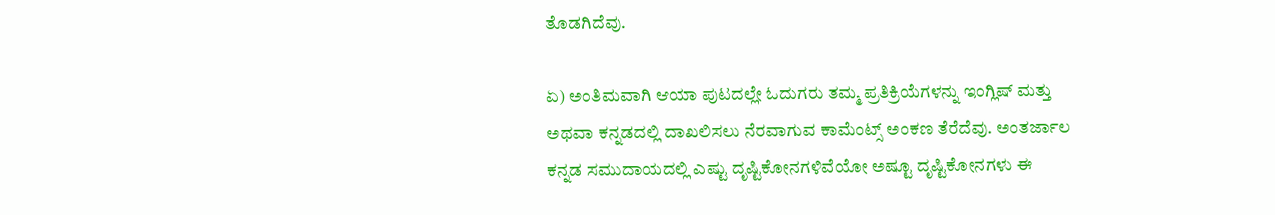ತೊಡಗಿದೆವು.

ಏ) ಅಂತಿಮವಾಗಿ ಆಯಾ ಪುಟದಲ್ಲೇ ಓದುಗರು ತಮ್ಮ ಪ್ರತಿಕ್ರಿಯೆಗಳನ್ನು ಇಂಗ್ಲಿಷ್ ಮತ್ತು ಅಥವಾ ಕನ್ನಡದಲ್ಲಿ ದಾಖಲಿಸಲು ನೆರವಾಗುವ ಕಾಮೆಂಟ್ಸ್ ಅಂಕಣ ತೆರೆದೆವು. ಅಂತರ್ಜಾಲ ಕನ್ನಡ ಸಮುದಾಯದಲ್ಲಿ ಎಷ್ಟು ದೃಷ್ಟಿಕೋನಗಳಿವೆಯೋ ಅಷ್ಟೂ ದೃಷ್ಟಿಕೋನಗಳು ಈ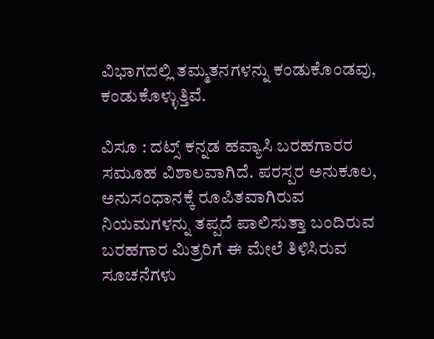ವಿಭಾಗದಲ್ಲಿ ತಮ್ಮತನಗಳನ್ನು ಕಂಡುಕೊಂಡವು, ಕಂಡುಕೊಳ್ಳುತ್ತಿವೆ.

ವಿಸೂ : ದಟ್ಸ್ ಕನ್ನಡ ಹವ್ಯಾಸಿ ಬರಹಗಾರರ ಸಮೂಹ ವಿಶಾಲವಾಗಿದೆ. ಪರಸ್ಪರ ಅನುಕೂಲ, ಅನುಸಂಧಾನಕ್ಕೆ ರೂಪಿತವಾಗಿರುವ ನಿಯಮಗಳನ್ನು ತಪ್ಪದೆ ಪಾಲಿಸುತ್ತಾ ಬಂದಿರುವ ಬರಹಗಾರ ಮಿತ್ರರಿಗೆ ಈ ಮೇಲೆ ತಿಳಿಸಿರುವ ಸೂಚನೆಗಳು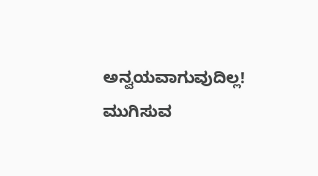ಅನ್ವಯವಾಗುವುದಿಲ್ಲ! ಮುಗಿಸುವ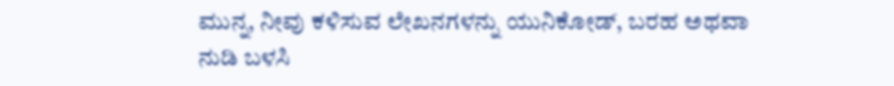ಮುನ್ನ, ನೀವು ಕಳಿಸುವ ಲೇಖನಗಳನ್ನು ಯುನಿಕೋಡ್, ಬರಹ ಅಥವಾ ನುಡಿ ಬಳಸಿ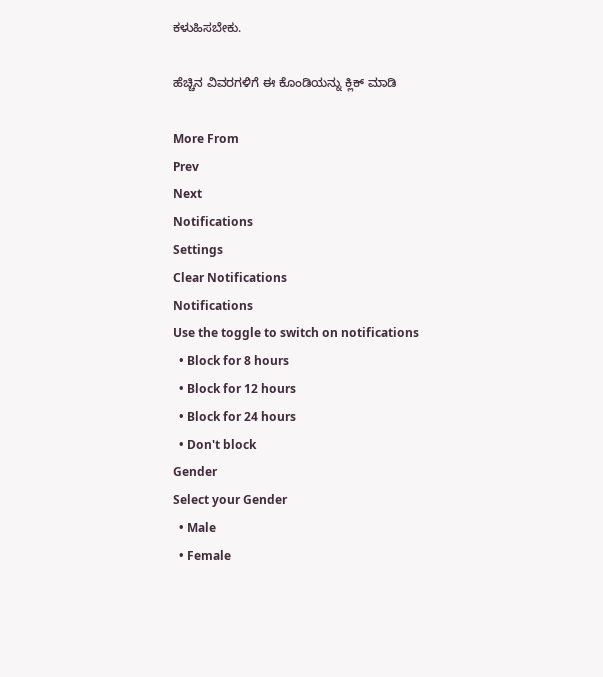ಕಳುಹಿಸಬೇಕು.

ಹೆಚ್ಚಿನ ವಿವರಗಳಿಗೆ ಈ ಕೊಂಡಿಯನ್ನು ಕ್ಲಿಕ್ ಮಾಡಿ

More From
Prev
Next
Notifications
Settings
Clear Notifications
Notifications
Use the toggle to switch on notifications
  • Block for 8 hours
  • Block for 12 hours
  • Block for 24 hours
  • Don't block
Gender
Select your Gender
  • Male
  • Female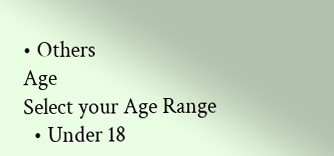• Others
Age
Select your Age Range
  • Under 18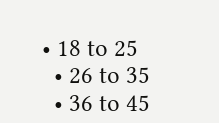• 18 to 25
  • 26 to 35
  • 36 to 45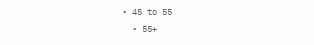• 45 to 55
  • 55+